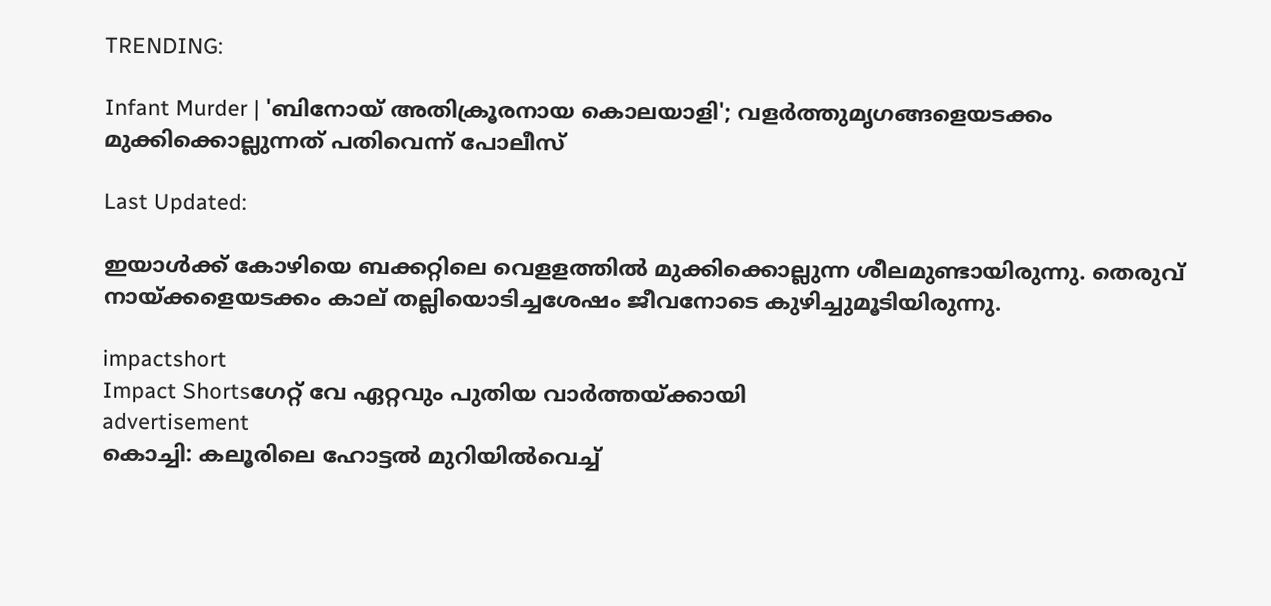TRENDING:

Infant Murder | 'ബിനോയ് അതിക്രൂരനായ കൊലയാളി'; വളര്‍ത്തുമൃഗങ്ങളെയടക്കം മുക്കിക്കൊല്ലുന്നത് പതിവെന്ന് പോലീസ്

Last Updated:

ഇയാള്‍ക്ക് കോഴിയെ ബക്കറ്റിലെ വെളളത്തില്‍ മുക്കിക്കൊല്ലുന്ന ശീലമുണ്ടായിരുന്നു. തെരുവ് നായ്ക്കളെയടക്കം കാല് തല്ലിയൊടിച്ചശേഷം ജീവനോടെ കുഴിച്ചുമൂടിയിരുന്നു.

impactshort
Impact Shortsഗേറ്റ് വേ ഏറ്റവും പുതിയ വാർത്തയ്ക്കായി
advertisement
കൊച്ചി: കലൂരിലെ ഹോട്ടല്‍ മുറിയില്‍വെച്ച്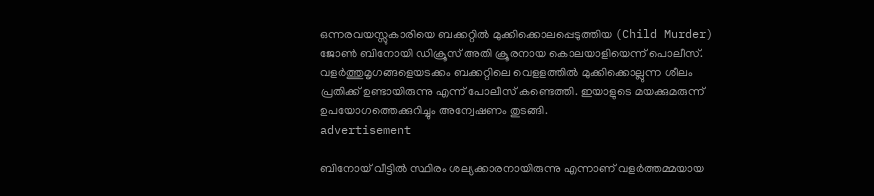ഒന്നരവയസ്സുകാരിയെ ബക്കറ്റില്‍ മുക്കിക്കൊലപ്പെടുത്തിയ (Child Murder) ജോണ്‍ ബിനോയി ഡിക്രൂസ് അതി ക്രൂരനായ കൊലയാളിയെന്ന് പൊലീസ്. വളര്‍ത്തുമൃഗങ്ങളെയടക്കം ബക്കറ്റിലെ വെളളത്തില്‍ മുക്കിക്കൊല്ലുന്ന ശീലം പ്രതിക്ക് ഉണ്ടായിരുന്നു എന്ന് പോലീസ് കണ്ടെത്തി. ഇയാളുടെ മയക്കുമരുന്ന് ഉപയോഗത്തെക്കുറിച്ചും അന്വേഷണം തുടങ്ങി.
advertisement

ബിനോയ് വീട്ടില്‍ സ്ഥിരം ശല്യക്കാരനായിരുന്നു എന്നാണ് വളര്‍ത്തമ്മയായ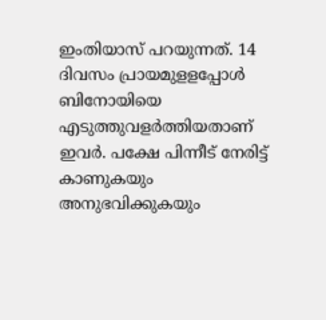ഇംതിയാസ് പറയുന്നത്. 14 ദിവസം പ്രായമുളളപ്പോള്‍ ബിനോയിയെ എടുത്തുവളര്‍ത്തിയതാണ് ഇവര്‍. പക്ഷേ പിന്നീട് നേരിട്ട് കാണുകയും അനുഭവിക്കുകയും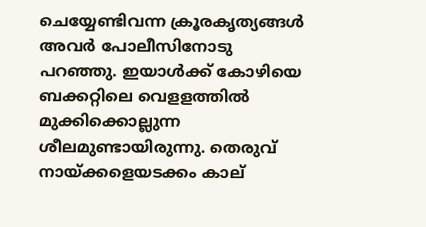ചെയ്യേണ്ടിവന്ന ക്രൂരകൃത്യങ്ങള്‍ അവര്‍ പോലീസിനോടു പറഞ്ഞു. ഇയാള്‍ക്ക് കോഴിയെ ബക്കറ്റിലെ വെളളത്തില്‍ മുക്കിക്കൊല്ലുന്ന ശീലമുണ്ടായിരുന്നു. തെരുവ് നായ്ക്കളെയടക്കം കാല്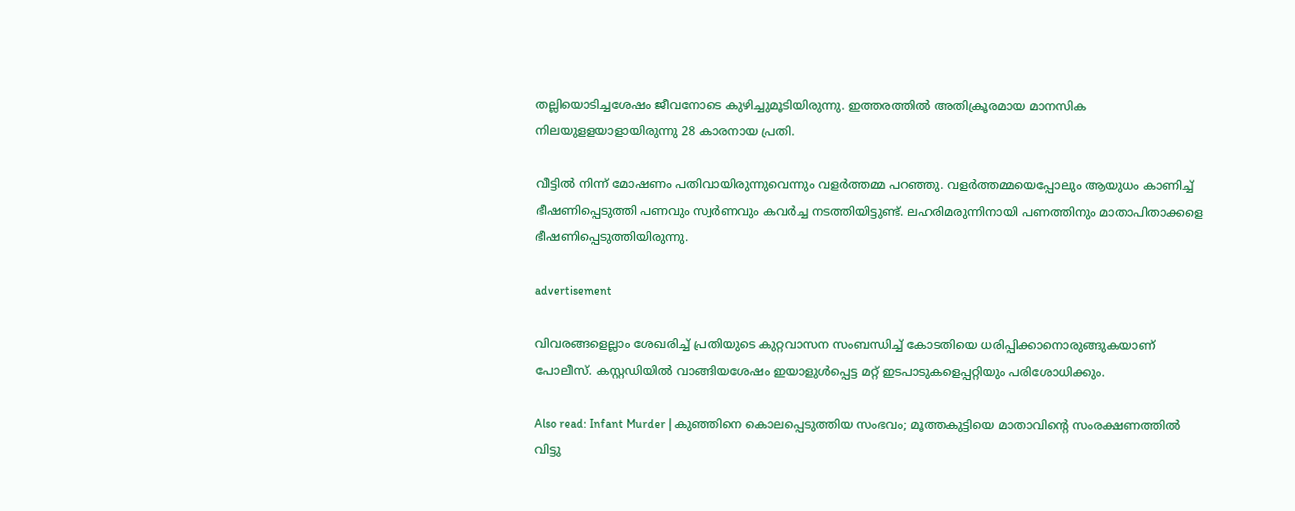തല്ലിയൊടിച്ചശേഷം ജീവനോടെ കുഴിച്ചുമൂടിയിരുന്നു. ഇത്തരത്തില്‍ അതിക്രൂരമായ മാനസിക നിലയുളളയാളായിരുന്നു 28 കാരനായ പ്രതി.

വീട്ടില്‍ നിന്ന് മോഷണം പതിവായിരുന്നുവെന്നും വളര്‍ത്തമ്മ പറഞ്ഞു. വളര്‍ത്തമ്മയെപ്പോലും ആയുധം കാണിച്ച് ഭീഷണിപ്പെടുത്തി പണവും സ്വര്‍ണവും കവര്‍ച്ച നടത്തിയിട്ടുണ്ട്. ലഹരിമരുന്നിനായി പണത്തിനും മാതാപിതാക്കളെ ഭീഷണിപ്പെടുത്തിയിരുന്നു.

advertisement

വിവരങ്ങളെല്ലാം ശേഖരിച്ച് പ്രതിയുടെ കുറ്റവാസന സംബന്ധിച്ച് കോടതിയെ ധരിപ്പിക്കാനൊരുങ്ങുകയാണ് പോലീസ്. കസ്റ്റഡിയില്‍ വാങ്ങിയശേഷം ഇയാളുള്‍പ്പെട്ട മറ്റ് ഇടപാടുകളെപ്പറ്റിയും പരിശോധിക്കും.

Also read: Infant Murder | കുഞ്ഞിനെ കൊലപ്പെടുത്തിയ സംഭവം; മൂത്തകുട്ടിയെ മാതാവിന്റെ സംരക്ഷണത്തില്‍ വിട്ടു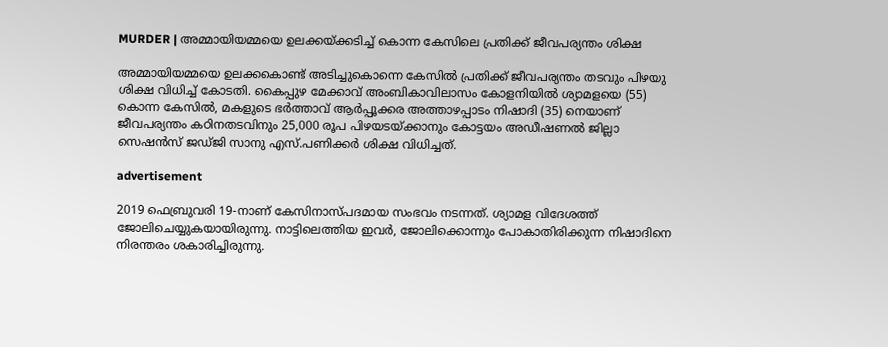MURDER | അമ്മായിയമ്മയെ ഉലക്കയ്ക്കടിച്ച് കൊന്ന കേസിലെ പ്രതിക്ക് ജീവപര്യന്തം ശിക്ഷ

അമ്മായിയമ്മയെ ഉലക്കകൊണ്ട്‌ അടിച്ചുകൊന്നെ കേസിൽ പ്രതിക്ക്‌ ജീവപര്യന്തം തടവും പിഴയു ശിക്ഷ വിധിച്ച് കോടതി. കൈപ്പുഴ മേക്കാവ്‌ അംബികാവിലാസം കോളനിയിൽ ശ്യാമളയെ (55) കൊന്ന കേസിൽ, മകളുടെ ഭർത്താവ്‌ ആർപ്പൂക്കര അത്താഴപ്പാടം നിഷാദി (35) നെയാണ്‌ ജീവപര്യന്തം കഠിനതടവിനും 25,000 രൂപ പിഴയടയ്ക്കാനും കോട്ടയം അഡീഷണൽ ജില്ലാ സെഷൻസ്‌ ജഡ്‌ജി സാനു എസ്‌.പണിക്കർ ശിക്ഷ വിധിച്ചത്.

advertisement

2019 ഫെബ്രുവരി 19-നാണ്‌ കേസിനാസ്‌പദമായ സംഭവം നടന്നത്. ശ്യാമള വിദേശത്ത്‌ ജോലിചെയ്യുകയായിരുന്നു. നാട്ടിലെത്തിയ ഇവർ, ജോലിക്കൊന്നും പോകാതിരിക്കുന്ന നിഷാദിനെ നിരന്തരം ശകാരിച്ചിരുന്നു.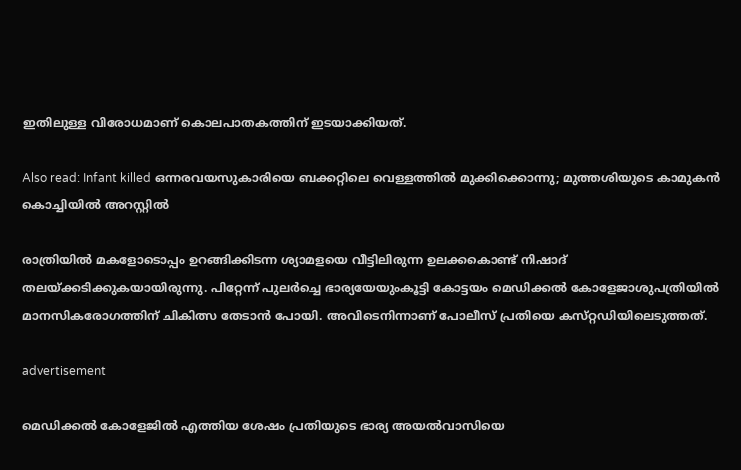ഇതിലുള്ള വിരോധമാണ്‌ കൊലപാതകത്തിന് ഇടയാക്കിയത്.

Also read: Infant killed ഒന്നരവയസുകാരിയെ ബക്കറ്റിലെ വെള്ളത്തിൽ മുക്കിക്കൊന്നു; മുത്തശിയുടെ കാമുകൻ കൊച്ചിയിൽ അറസ്റ്റിൽ

രാത്രിയിൽ മകളോടൊപ്പം ഉറങ്ങിക്കിടന്ന ശ്യാമളയെ വീട്ടിലിരുന്ന ഉലക്കകൊണ്ട്‌ നിഷാദ് തലയ്‌ക്കടിക്കുകയായിരുന്നു. പിറ്റേന്ന്‌ പുലർച്ചെ ഭാര്യയേയുംകൂട്ടി കോട്ടയം മെഡിക്കൽ കോളേജാശുപത്രിയിൽ മാനസികരോഗത്തിന്‌ ചികിത്സ തേടാൻ പോയി. അവിടെനിന്നാണ്‌ പോലീസ്‌ പ്രതിയെ കസ്‌റ്റഡിയിലെടുത്തത്‌.

advertisement

മെഡിക്കല്‍ കോളേജില്‍ എത്തിയ ശേഷം പ്രതിയുടെ ഭാര്യ അയല്‍വാസിയെ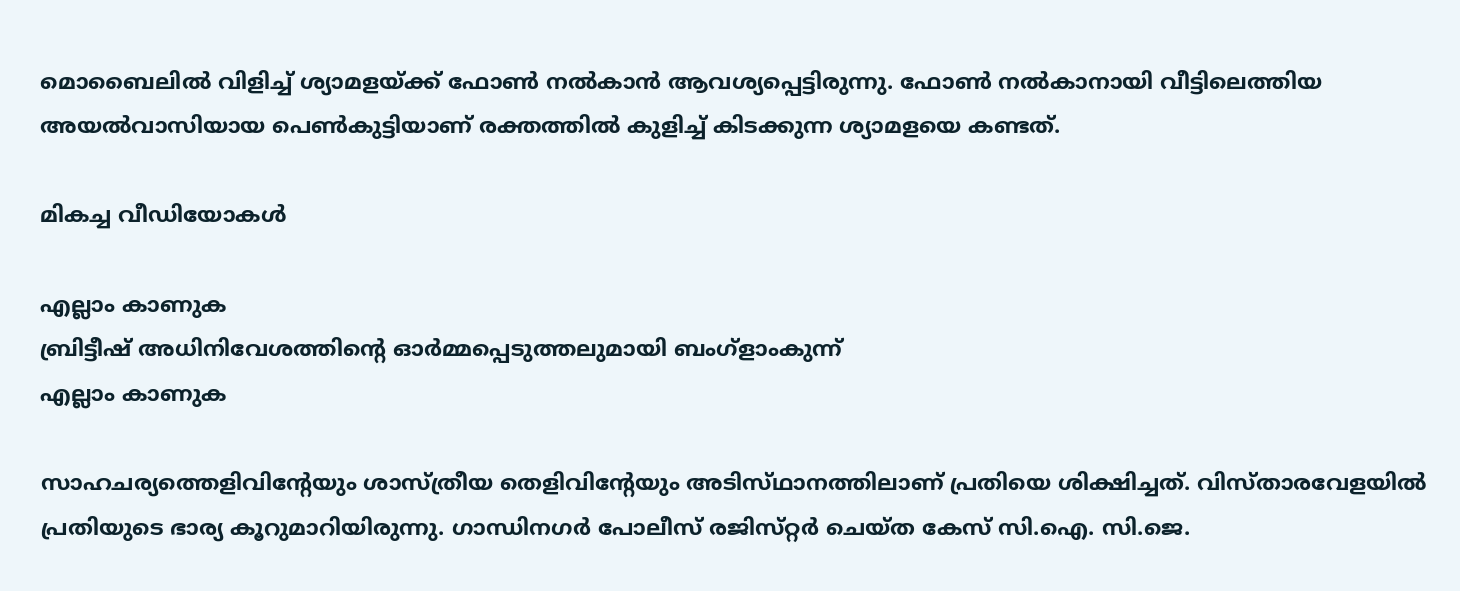മൊബൈലില്‍ വിളിച്ച് ശ്യാമളയ്ക്ക് ഫോണ്‍ നല്‍കാന്‍ ആവശ്യപ്പെട്ടിരുന്നു. ഫോണ്‍ നല്‍കാനായി വീട്ടിലെത്തിയ അയല്‍വാസിയായ പെണ്‍കുട്ടിയാണ് രക്തത്തില്‍ കുളിച്ച് കിടക്കുന്ന ശ്യാമളയെ കണ്ടത്.

മികച്ച വീഡിയോകൾ

എല്ലാം കാണുക
ബ്രിട്ടീഷ് അധിനിവേശത്തിൻ്റെ ഓർമ്മപ്പെടുത്തലുമായി ബംഗ്ളാംകുന്ന്
എല്ലാം കാണുക

സാഹചര്യത്തെളിവിന്റേയും ശാസ്‌ത്രീയ തെളിവിന്റേയും അടിസ്‌ഥാനത്തിലാണ്‌ പ്രതിയെ ശിക്ഷിച്ചത്‌. വിസ്‌താരവേളയിൽ പ്രതിയുടെ ഭാര്യ കൂറുമാറിയിരുന്നു. ഗാന്ധിനഗർ പോലീസ്‌ രജിസ്‌റ്റർ ചെയ്‌ത കേസ് സി.ഐ. സി.ജെ.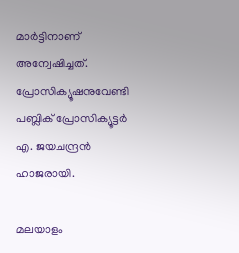മാർട്ടിനാണ് അന്വേഷിച്ചത്‌. പ്രോസിക്യൂഷനുവേണ്ടി പബ്ലിക്‌ പ്രോസിക്യൂട്ടർ എ. ജയചന്ദ്രൻ ഹാജരായി.

മലയാളം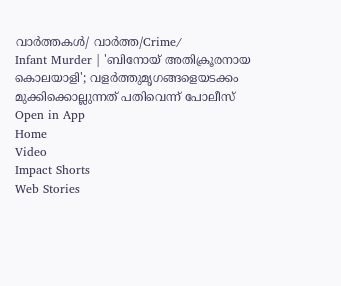വാർത്തകൾ/ വാർത്ത/Crime/
Infant Murder | 'ബിനോയ് അതിക്രൂരനായ കൊലയാളി'; വളര്‍ത്തുമൃഗങ്ങളെയടക്കം മുക്കിക്കൊല്ലുന്നത് പതിവെന്ന് പോലീസ്
Open in App
Home
Video
Impact Shorts
Web Stories